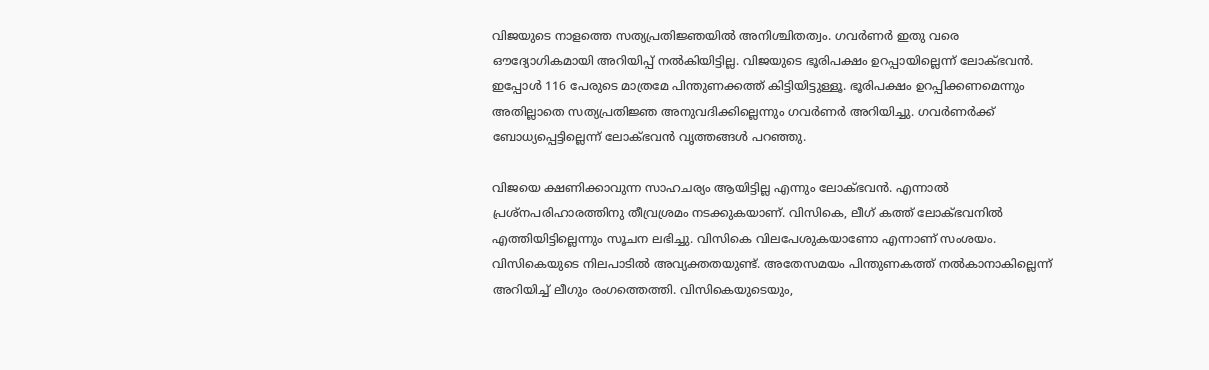വിജയുടെ നാളത്തെ സത്യപ്രതിജ്ഞയിൽ അനിശ്ചിതത്വം. ഗവർണർ ഇതു വരെ ഔദ്യോഗികമായി അറിയിപ്പ് നൽകിയിട്ടില്ല. വിജയുടെ ഭൂരിപക്ഷം ഉറപ്പായില്ലെന്ന് ലോക്ഭവൻ. ഇപ്പോൾ 116 പേരുടെ മാത്രമേ പിന്തുണക്കത്ത് കിട്ടിയിട്ടുള്ളൂ. ഭൂരിപക്ഷം ഉറപ്പിക്കണമെന്നും അതില്ലാതെ സത്യപ്രതിജ്ഞ അനുവദിക്കില്ലെന്നും ഗവർണർ അറിയിച്ചു. ഗവർണർക്ക് ബോധ്യപ്പെട്ടില്ലെന്ന് ലോക്ഭവൻ വൃത്തങ്ങൾ പറഞ്ഞു.

വിജയെ ക്ഷണിക്കാവുന്ന സാഹചര്യം ആയിട്ടില്ല എന്നും ലോക്ഭവൻ. എന്നാൽ പ്രശ്നപരിഹാരത്തിനു തീവ്രശ്രമം നടക്കുകയാണ്. വിസികെ, ലീഗ് കത്ത് ലോക്ഭവനിൽ എത്തിയിട്ടില്ലെന്നും സൂചന ലഭിച്ചു. വിസികെ വിലപേശുകയാണോ എന്നാണ് സംശയം. വിസികെയുടെ നിലപാടിൽ അവ്യക്തതയുണ്ട്. അതേസമയം പിന്തുണകത്ത് നൽകാനാകില്ലെന്ന് അറിയിച്ച് ലീഗും രംഗത്തെത്തി. വിസികെയുടെയും,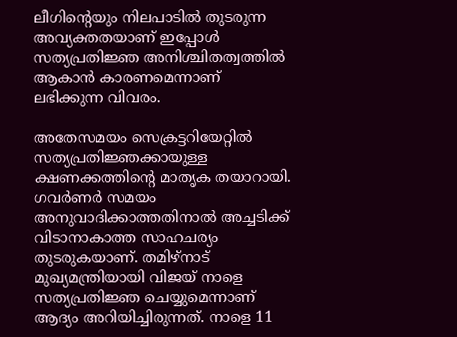ലീഗിന്റെയും നിലപാടിൽ തുടരുന്ന അവ്യക്തതയാണ് ഇപ്പോൾ സത്യപ്രതിജ്ഞ അനിശ്ചിതത്വത്തിൽ ആകാൻ കാരണമെന്നാണ് ലഭിക്കുന്ന വിവരം.

അതേസമയം സെക്രട്ടറിയേറ്റിൽ സത്യപ്രതിജ്ഞക്കായുള്ള ക്ഷണക്കത്തിന്റെ മാതൃക തയാറായി. ഗവർണർ സമയം അനുവാദിക്കാത്തതിനാൽ അച്ചടിക്ക് വിടാനാകാത്ത സാഹചര്യം തുടരുകയാണ്. തമിഴ്നാട് മുഖ്യമന്ത്രിയായി വിജയ് നാളെ സത്യപ്രതിജ്ഞ ചെയ്യുമെന്നാണ് ആദ്യം അറിയിച്ചിരുന്നത്. നാളെ 11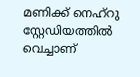മണിക്ക് നെഹ്റു സ്റ്റേഡിയത്തിൽ വെച്ചാണ്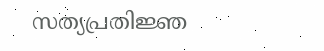സത്യപ്രതിജ്ഞ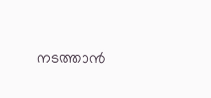നടത്താൻ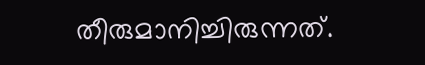തീരുമാനിച്ചിരുന്നത്.